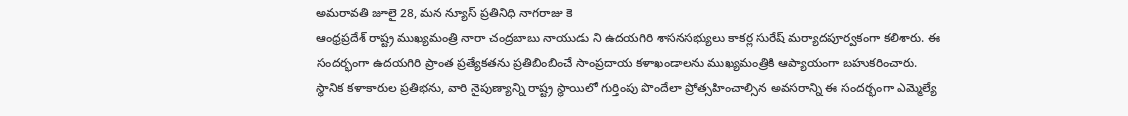అమరావతి జూలై 28, మన న్యూస్ ప్రతినిధి నాగరాజు కె
ఆంధ్రప్రదేశ్ రాష్ట్ర ముఖ్యమంత్రి నారా చంద్రబాబు నాయుడు ని ఉదయగిరి శాసనసభ్యులు కాకర్ల సురేష్ మర్యాదపూర్వకంగా కలిశారు. ఈ సందర్భంగా ఉదయగిరి ప్రాంత ప్రత్యేకతను ప్రతిబింబించే సాంప్రదాయ కళాఖండాలను ముఖ్యమంత్రికి ఆప్యాయంగా బహుకరించారు. స్థానిక కళాకారుల ప్రతిభను, వారి నైపుణ్యాన్ని రాష్ట్ర స్థాయిలో గుర్తింపు పొందేలా ప్రోత్సహించాల్సిన అవసరాన్ని ఈ సందర్భంగా ఎమ్మెల్యే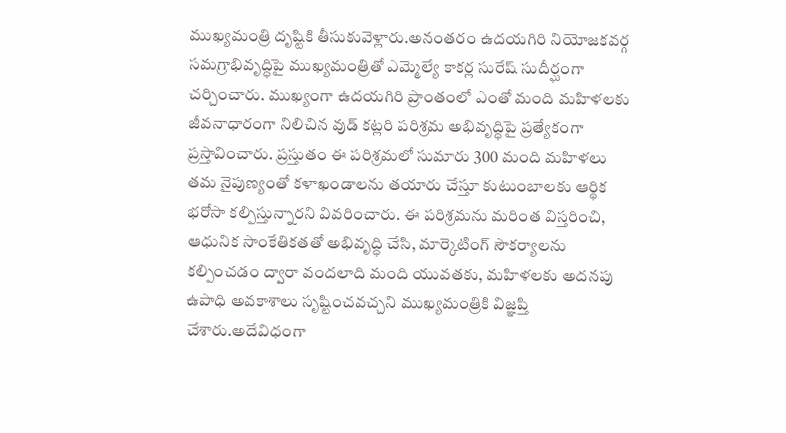ముఖ్యమంత్రి దృష్టికి తీసుకువెళ్లారు.అనంతరం ఉదయగిరి నియోజకవర్గ సమగ్రాభివృద్ధిపై ముఖ్యమంత్రితో ఎమ్మెల్యే కాకర్ల సురేష్ సుదీర్ఘంగా చర్చించారు. ముఖ్యంగా ఉదయగిరి ప్రాంతంలో ఎంతో మంది మహిళలకు జీవనాధారంగా నిలిచిన వుడ్ కట్లరి పరిశ్రమ అభివృద్ధిపై ప్రత్యేకంగా ప్రస్తావించారు. ప్రస్తుతం ఈ పరిశ్రమలో సుమారు 300 మంది మహిళలు తమ నైపుణ్యంతో కళాఖండాలను తయారు చేస్తూ కుటుంబాలకు ఆర్థిక భరోసా కల్పిస్తున్నారని వివరించారు. ఈ పరిశ్రమను మరింత విస్తరించి, ఆధునిక సాంకేతికతతో అభివృద్ధి చేసి, మార్కెటింగ్ సౌకర్యాలను కల్పించడం ద్వారా వందలాది మంది యువతకు, మహిళలకు అదనపు ఉపాధి అవకాశాలు సృష్టించవచ్చని ముఖ్యమంత్రికి విజ్ఞప్తి చేశారు.అదేవిధంగా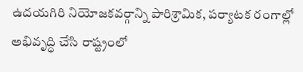ఉదయగిరి నియోజకవర్గాన్ని పారిశ్రామిక, పర్యాటక రంగాల్లో అభివృద్ధి చేసి రాష్ట్రంలో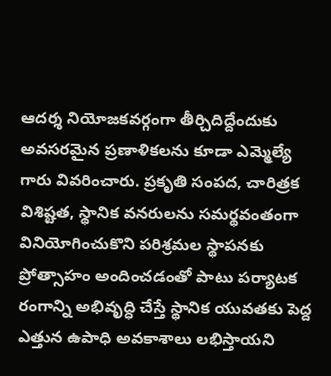ఆదర్శ నియోజకవర్గంగా తీర్చిదిద్దేందుకు అవసరమైన ప్రణాళికలను కూడా ఎమ్మెల్యే గారు వివరించారు. ప్రకృతి సంపద, చారిత్రక విశిష్టత, స్థానిక వనరులను సమర్థవంతంగా వినియోగించుకొని పరిశ్రమల స్థాపనకు ప్రోత్సాహం అందించడంతో పాటు పర్యాటక రంగాన్ని అభివృద్ధి చేస్తే స్థానిక యువతకు పెద్ద ఎత్తున ఉపాధి అవకాశాలు లభిస్తాయని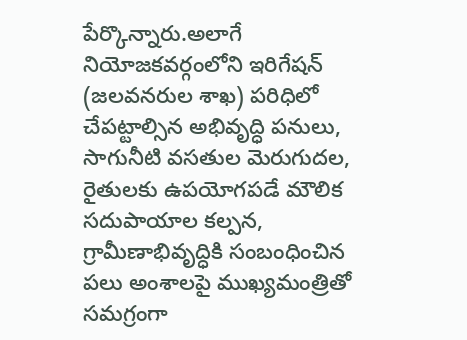పేర్కొన్నారు.అలాగే నియోజకవర్గంలోని ఇరిగేషన్ (జలవనరుల శాఖ) పరిధిలో చేపట్టాల్సిన అభివృద్ధి పనులు, సాగునీటి వసతుల మెరుగుదల, రైతులకు ఉపయోగపడే మౌలిక సదుపాయాల కల్పన, గ్రామీణాభివృద్ధికి సంబంధించిన పలు అంశాలపై ముఖ్యమంత్రితో సమగ్రంగా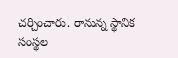చర్చించారు. రానున్న స్థానిక సంస్థల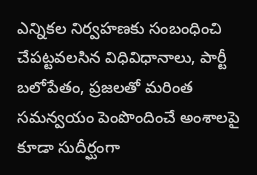ఎన్నికల నిర్వహణకు సంబంధించి చేపట్టవలసిన విధివిధానాలు, పార్టీ బలోపేతం, ప్రజలతో మరింత సమన్వయం పెంపొందించే అంశాలపై కూడా సుదీర్ఘంగా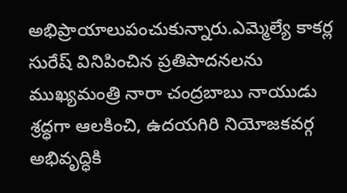అభిప్రాయాలుపంచుకున్నారు.ఎమ్మెల్యే కాకర్ల సురేష్ వినిపించిన ప్రతిపాదనలను ముఖ్యమంత్రి నారా చంద్రబాబు నాయుడు శ్రద్ధగా ఆలకించి, ఉదయగిరి నియోజకవర్గ అభివృద్ధికి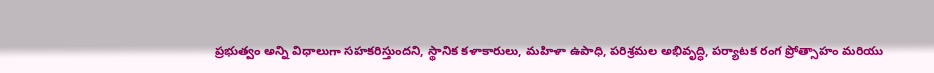ప్రభుత్వం అన్ని విధాలుగా సహకరిస్తుందని, స్థానిక కళాకారులు, మహిళా ఉపాధి, పరిశ్రమల అభివృద్ధి, పర్యాటక రంగ ప్రోత్సాహం మరియు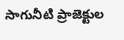సాగునీటి ప్రాజెక్టుల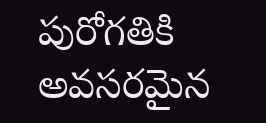పురోగతికి అవసరమైన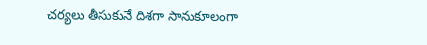చర్యలు తీసుకునే దిశగా సానుకూలంగా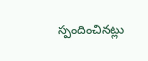స్పందించినట్లు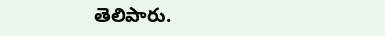తెలిపారు.